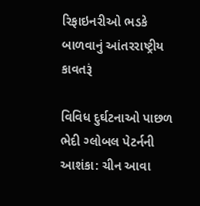રિફાઇનરીઓ ભડકે બાળવાનું આંતરરાષ્ટ્રીય કાવતરૂં

વિવિધ દુર્ઘટનાઓ પાછળ ભેદી ગ્લોબલ પેટર્નની આશંકા: ચીન આવા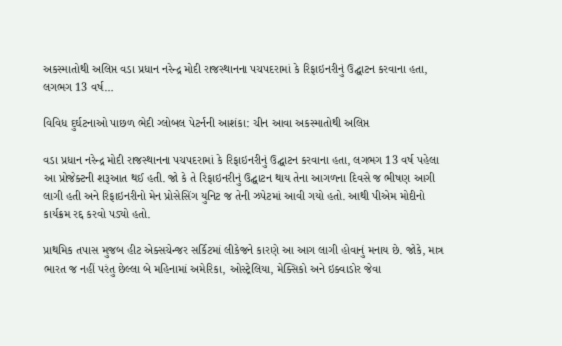અકસ્માતોથી અલિપ્ત વડા પ્રધાન નરેન્દ્ર મોદી રાજસ્થાનના પચપદરામાં કે રિફાઇનરીનું ઉદ્ઘાટન કરવાના હતા, લગભગ 13 વર્ષ…

વિવિધ દુર્ઘટનાઓ પાછળ ભેદી ગ્લોબલ પેટર્નની આશંકા: ચીન આવા અકસ્માતોથી અલિપ્ત

વડા પ્રધાન નરેન્દ્ર મોદી રાજસ્થાનના પચપદરામાં કે રિફાઇનરીનું ઉદ્ઘાટન કરવાના હતા, લગભગ 13 વર્ષ પહેલા આ પ્રોજેક્ટની શરૂઆત થઈ હતી. જો કે તે રિફાઇનરીનું ઉદ્ઘાટન થાય તેના આગળના દિવસે જ ભીષણ આગી લાગી હતી અને રિફાઇનરીનો મેન પ્રોસેસિંગ યુનિટ જ તેની ઝપેટમાં આવી ગયો હતો. આથી પીએમ મોદીનો કાર્યક્રમ રદ્દ કરવો પડ્યો હતો.

પ્રાથમિક તપાસ મુજબ હીટ એક્સચેન્જર સર્કિટમાં લીકેજને કારણે આ આગ લાગી હોવાનું મનાય છે. જોકે, માત્ર ભારત જ નહીં પરંતુ છેલ્લા બે મહિનામાં અમેરિકા, ઓસ્ટ્રેલિયા, મેક્સિકો અને ઇક્વાડોર જેવા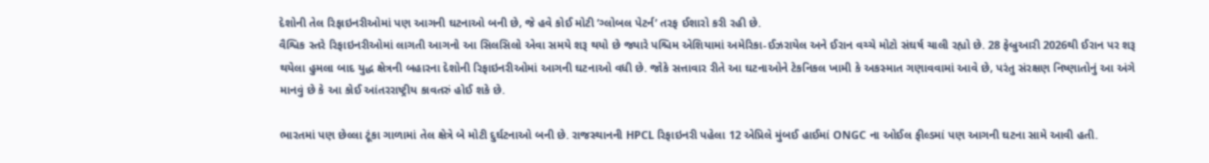દેશોની તેલ રિફાઇનરીઓમાં પણ આગની ઘટનાઓ બની છે, જે હવે કોઈ મોટી ’ગ્લોબલ પેટર્ન’ તરફ ઈશારો કરી રહી છે.
વૈશ્વિક સ્તરે રિફાઇનરીઓમાં લાગતી આગનો આ સિલસિલો એવા સમયે શરૂ થયો છે જ્યારે પશ્ચિમ એશિયામાં અમેરિકા-ઈઝરાયેલ અને ઈરાન વચ્ચે મોટો સંઘર્ષ ચાલી રહ્યો છે. 28 ફેબ્રુઆરી 2026થી ઈરાન પર શરૂ થયેલા હુમલા બાદ યુદ્ધ ક્ષેત્રની બહારના દેશોની રિફાઇનરીઓમાં આગની ઘટનાઓ વધી છે. જોકે સત્તાવાર રીતે આ ઘટનાઓને ટેકનિકલ ખામી કે અકસ્માત ગણાવવામાં આવે છે, પરંતુ સંરક્ષણ નિષ્ણાતોનું આ અંગે માનવું છે કે આ કોઈ આંતરરાષ્ટ્રીય કાવતરું હોઈ શકે છે.

ભારતમાં પણ છેલ્લા ટૂંકા ગાળામાં તેલ ક્ષેત્રે બે મોટી દુર્ઘટનાઓ બની છે. રાજસ્થાનની HPCL રિફાઇનરી પહેલા 12 એપ્રિલે મુંબઈ હાઈમાં ONGC ના ઓઈલ ફીલ્ડમાં પણ આગની ઘટના સામે આવી હતી.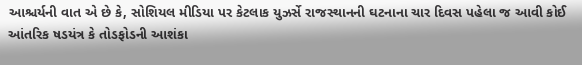આશ્ચર્યની વાત એ છે કે, સોશિયલ મીડિયા પર કેટલાક યુઝર્સે રાજસ્થાનની ઘટનાના ચાર દિવસ પહેલા જ આવી કોઈ આંતરિક ષડયંત્ર કે તોડફોડની આશંકા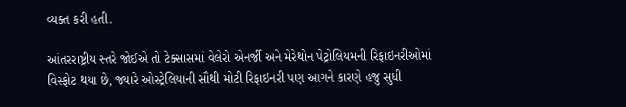વ્યક્ત કરી હતી.

આંતરરાષ્ટ્રીય સ્તરે જોઈએ તો ટેક્સાસમાં વેલેરો એનર્જી અને મેરેથોન પેટ્રોલિયમની રિફાઇનરીઓમાં વિસ્ફોટ થયા છે, જ્યારે ઓસ્ટ્રેલિયાની સૌથી મોટી રિફાઇનરી પણ આગને કારણે હજુ સુધી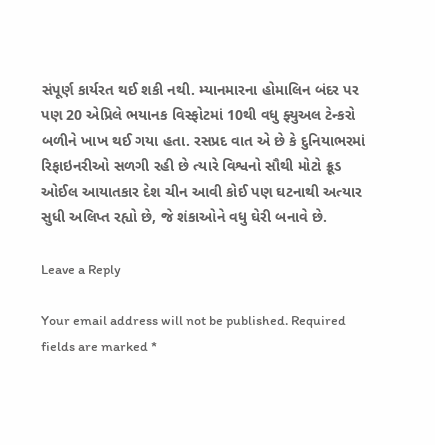સંપૂર્ણ કાર્યરત થઈ શકી નથી. મ્યાનમારના હોમાલિન બંદર પર પણ 20 એપ્રિલે ભયાનક વિસ્ફોટમાં 10થી વધુ ફ્યુઅલ ટેન્કરો બળીને ખાખ થઈ ગયા હતા. રસપ્રદ વાત એ છે કે દુનિયાભરમાં રિફાઇનરીઓ સળગી રહી છે ત્યારે વિશ્વનો સૌથી મોટો ક્રૂડ ઓઈલ આયાતકાર દેશ ચીન આવી કોઈ પણ ઘટનાથી અત્યાર સુધી અલિપ્ત રહ્યો છે, જે શંકાઓને વધુ ઘેરી બનાવે છે.

Leave a Reply

Your email address will not be published. Required fields are marked *